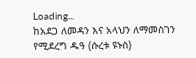Loading...
ከአደጋ ለመዳን እና አላህን ለማመስገን የሚደረግ ዱዓ (ሱረቱ ዩኑስ)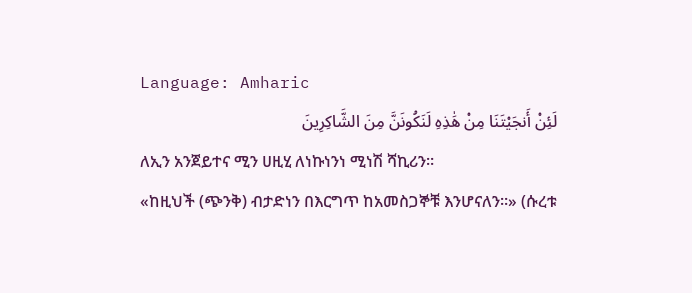Language: Amharic
لَئِنْ أَنجَيْتَنَا مِنْ هَٰذِهِ لَنَكُونَنَّ مِنَ الشَّاكِرِينَ
ለኢን አንጀይተና ሚን ሀዚሂ ለነኩነንነ ሚነሽ ሻኪሪን።
«ከዚህች (ጭንቅ) ብታድነን በእርግጥ ከአመስጋኞቹ እንሆናለን።» (ሱረቱ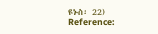ዩኑስ፡ 22)
Reference: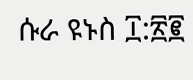ሱራ ዩኑስ ፲:፳፪